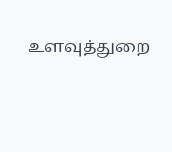உளவுத்துறை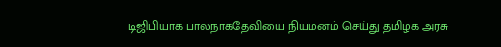டிஜிபியாக பாலநாகதேவியை நியமனம் செய்து தமிழக அரசு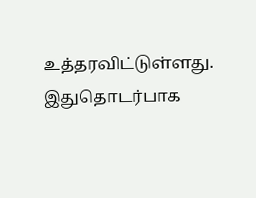உத்தரவிட்டுள்ளது. இதுதொடர்பாக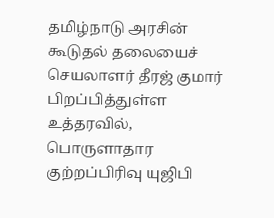தமிழ்நாடு அரசின் கூடுதல் தலையைச் செயலாளர் தீரஜ் குமார் பிறப்பித்துள்ள உத்தரவில், பொருளாதார குற்றப்பிரிவு யுஜிபி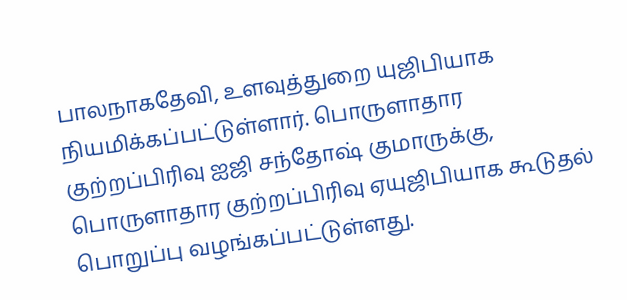பாலநாகதேவி, உளவுத்துறை யுஜிபியாக நியமிக்கப்பட்டுள்ளார். பொருளாதார குற்றப்பிரிவு ஐஜி சந்தோஷ் குமாருக்கு, பொருளாதார குற்றப்பிரிவு ஏயுஜிபியாக கூடுதல் பொறுப்பு வழங்கப்பட்டுள்ளது.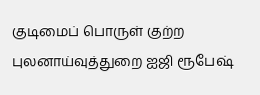குடிமைப் பொருள் குற்ற புலனாய்வுத்துறை ஐஜி ரூபேஷ்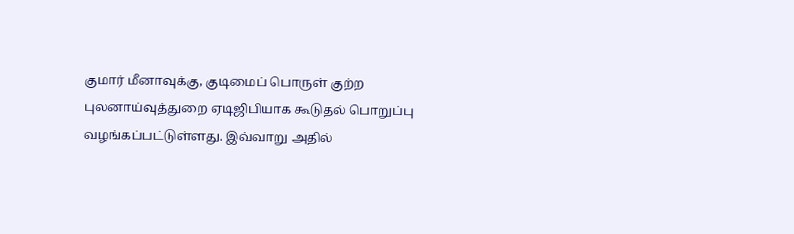குமார் மீனாவுக்கு, குடிமைப் பொருள் குற்ற புலனாய்வுத்துறை ஏடிஜிபியாக கூடுதல் பொறுப்பு வழங்கப்பட்டுள்ளது. இவ்வாறு அதில்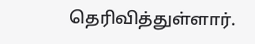தெரிவித்துள்ளார்.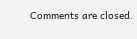Comments are closed.